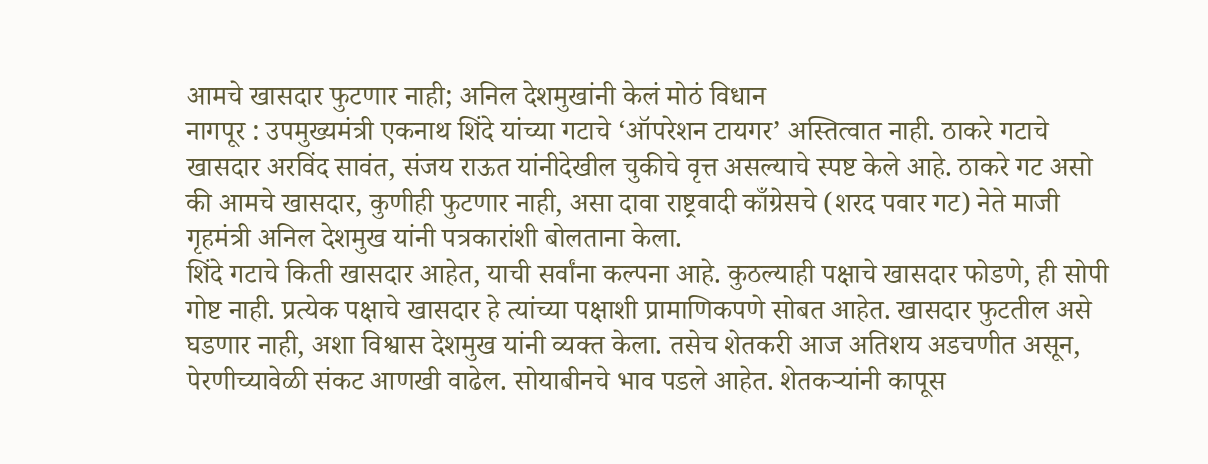आमचे खासदार फुटणार नाही; अनिल देशमुखांनी केलं मोठं विधान
नागपूर : उपमुख्यमंत्री एकनाथ शिंदे यांच्या गटाचे ‘ऑपरेशन टायगर’ अस्तित्वात नाही. ठाकरे गटाचे खासदार अरविंद सावंत, संजय राऊत यांनीदेखील चुकीचे वृत्त असल्याचे स्पष्ट केले आहे. ठाकरे गट असो की आमचे खासदार, कुणीही फुटणार नाही, असा दावा राष्ट्रवादी काँग्रेसचे (शरद पवार गट) नेते माजी गृहमंत्री अनिल देशमुख यांनी पत्रकारांशी बोलताना केला.
शिंदे गटाचे किती खासदार आहेत, याची सर्वांना कल्पना आहे. कुठल्याही पक्षाचे खासदार फोडणे, ही सोपी गोष्ट नाही. प्रत्येक पक्षाचे खासदार हे त्यांच्या पक्षाशी प्रामाणिकपणे सोबत आहेत. खासदार फुटतील असे घडणार नाही, अशा विश्वास देशमुख यांनी व्यक्त केला. तसेच शेतकरी आज अतिशय अडचणीत असून, पेरणीच्यावेळी संकट आणखी वाढेल. सोयाबीनचे भाव पडले आहेत. शेतकऱ्यांनी कापूस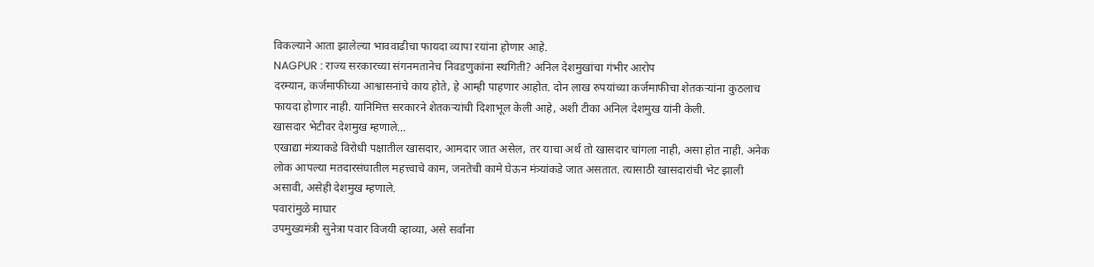विकल्याने आता झालेल्या भाववाढीचा फायदा व्यापा रयांना होणार आहे.
NAGPUR : राज्य सरकारच्या संगनमतानेच निवडणुकांना स्थगिती? अनिल देशमुखांचा गंभीर आरोप
दरम्यान, कर्जमाफीच्या आश्वासनांचे काय होते, हे आम्ही पाहणार आहोत. दोन लाख रुपयांच्या कर्जमाफीचा शेतकऱ्यांना कुठलाच फायदा होणार नाही. यानिमित्त सरकारने शेतकऱ्यांची दिशाभूल केली आहे, अशी टीका अनिल देशमुख यांनी केली.
खासदार भेटीवर देशमुख म्हणाले…
एखाद्या मंत्र्याकडे विरोधी पक्षातील खासदार, आमदार जात असेल, तर याचा अर्थ तो खासदार चांगला नाही, असा होत नाही. अनेक लोक आपल्या मतदारसंघातील महत्त्वाचे काम, जनतेची कामे घेऊन मंत्र्यांकडे जात असतात. त्यासाठी खासदारांची भेट झाली असावी, असेही देशमुख म्हणाले.
पवारांमुळे माघार
उपमुख्यमंत्री सुनेत्रा पवार विजयी व्हाव्या, असे सर्वांना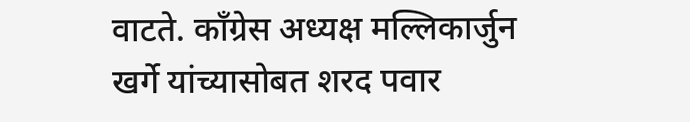वाटते. काँग्रेस अध्यक्ष मल्लिकार्जुन खर्गे यांच्यासोबत शरद पवार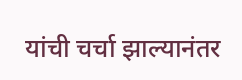यांची चर्चा झाल्यानंतर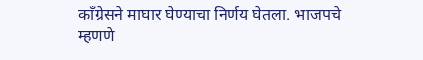काँग्रेसने माघार घेण्याचा निर्णय घेतला. भाजपचे म्हणणे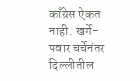काँग्रेस ऐकत नाही. खर्गे-पवार चर्चेनंतर दिल्लीतील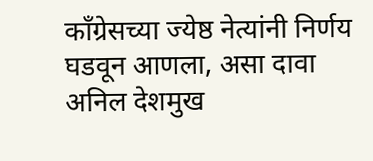काँग्रेसच्या ज्येष्ठ नेत्यांनी निर्णय घडवून आणला, असा दावा अनिल देशमुख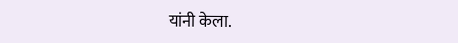यांनी केला.